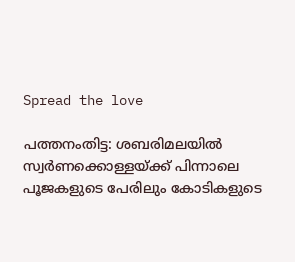Spread the love

പത്തനംതിട്ട: ശബരിമലയില്‍ സ്വർണക്കൊള്ളയ്ക്ക് പിന്നാലെ പൂജകളുടെ പേരിലും കോടികളുടെ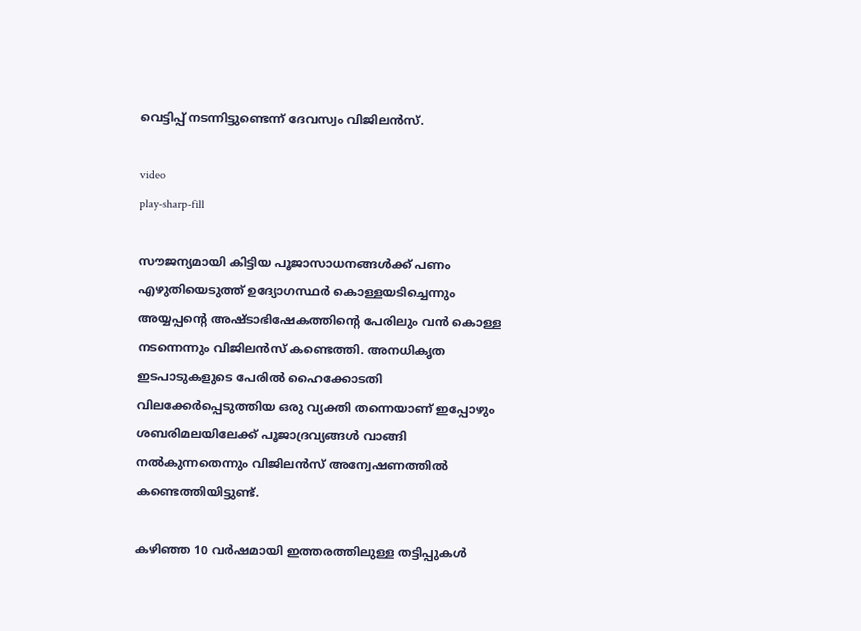വെട്ടിപ്പ് നടന്നിട്ടുണ്ടെന്ന് ദേവസ്വം വിജിലൻസ്.

video
play-sharp-fill

സൗജന്യമായി കിട്ടിയ പൂജാസാധനങ്ങള്‍ക്ക് പണം എഴുതിയെടുത്ത് ഉദ്യോഗസ്ഥർ കൊള്ളയടിച്ചെന്നും അയ്യപ്പന്റെ അഷ്ടാഭിഷേകത്തിന്റെ പേരിലും വൻ കൊള്ള നടന്നെന്നും വിജിലന്‍സ് കണ്ടെത്തി. അനധികൃത ഇടപാടുകളുടെ പേരില്‍ ഹൈക്കോടതി വിലക്കേർപ്പെടുത്തിയ ഒരു വ്യക്തി തന്നെയാണ് ഇപ്പോഴും ശബരിമലയിലേക്ക് പൂജാദ്രവ്യങ്ങള്‍ വാങ്ങി നല്‍കുന്നതെന്നും വിജിലൻസ് അന്വേഷണത്തില്‍ കണ്ടെത്തിയിട്ടുണ്ട്.

കഴിഞ്ഞ 10 വർഷമായി ഇത്തരത്തിലുള്ള തട്ടിപ്പുകള്‍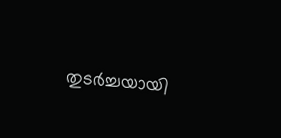തുടർച്ചയായി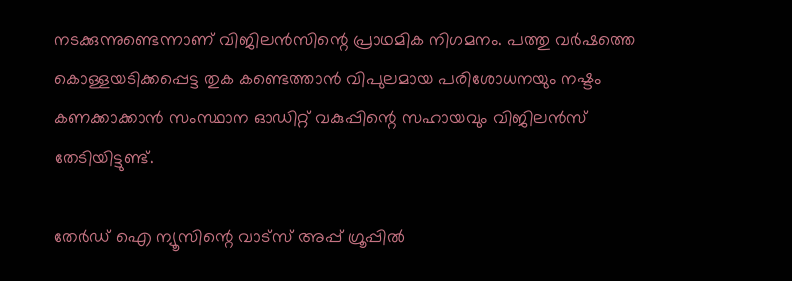നടക്കുന്നുണ്ടെന്നാണ് വിജിലൻസിന്റെ പ്രാഥമിക നിഗമനം. പത്തു വർഷത്തെ കൊള്ളയടിക്കപ്പെട്ട തുക കണ്ടെത്താൻ വിപുലമായ പരിശോധനയും നഷ്ടം കണക്കാക്കാൻ സംസ്ഥാന ഓഡിറ്റ് വകുപ്പിന്റെ സഹായവും വിജിലൻസ് തേടിയിട്ടുണ്ട്.

തേർഡ് ഐ ന്യൂസിന്റെ വാട്സ് അപ്പ് ഗ്രൂപ്പിൽ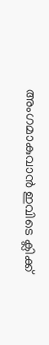അംഗമാകുവാൻ ഇവിടെ ക്ലിക്ക്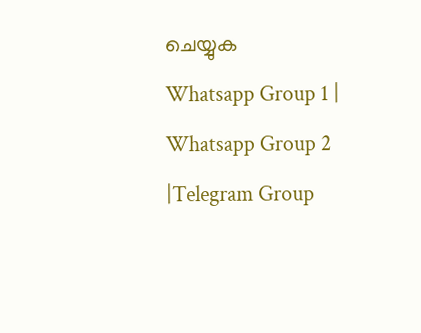ചെയ്യുക
Whatsapp Group 1 | Whatsapp Group 2 |Telegram Group